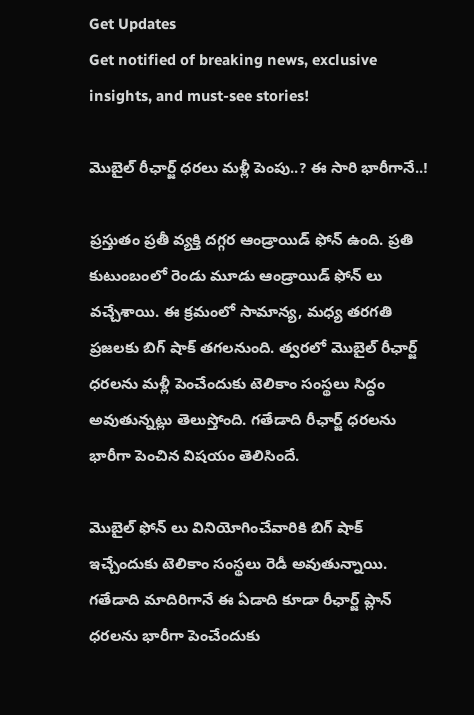Get Updates
Get notified of breaking news, exclusive insights, and must-see stories!

మొబైల్ రీఛార్జ్ ధరలు మళ్లీ పెంపు..? ఈ సారి భారీగానే..!

ప్రస్తుతం ప్రతీ వ్యక్తి దగ్గర ఆండ్రాయిడ్ ఫోన్ ఉంది. ప్రతి కుటుంబంలో రెండు మూడు ఆండ్రాయిడ్ ఫోన్ లు వచ్చేశాయి. ఈ క్రమంలో సామాన్య, మధ్య తరగతి ప్రజలకు బిగ్ షాక్ తగలనుంది. త్వరలో మొబైల్ రీఛార్జ్ ధరలను మళ్లీ పెంచేందుకు టెలికాం సంస్థలు సిద్ధం అవుతున్నట్లు తెలుస్తోంది. గతేడాది రీఛార్జ్ ధరలను భారీగా పెంచిన విషయం తెలిసిందే.

మొబైల్ ఫోన్ లు వినియోగించేవారికి బిగ్ షాక్ ఇచ్చేందుకు టెలికాం సంస్థలు రెడీ అవుతున్నాయి. గతేడాది మాదిరిగానే ఈ ఏడాది కూడా రీఛార్జ్ ప్లాన్ ధరలను భారీగా పెంచేందుకు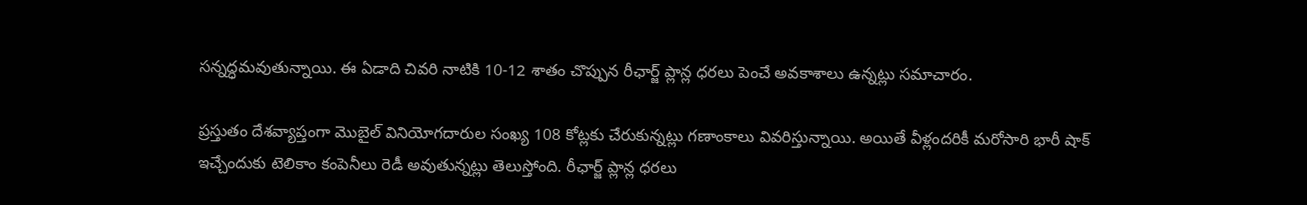సన్నద్ధమవుతున్నాయి. ఈ ఏడాది చివరి నాటికి 10-12 శాతం చొప్పున రీఛార్జ్ ప్లాన్ల ధరలు పెంచే అవకాశాలు ఉన్నట్లు సమాచారం.

ప్రస్తుతం దేశవ్యాప్తంగా మొబైల్ వినియోగదారుల సంఖ్య 108 కోట్లకు చేరుకున్నట్లు గణాంకాలు వివరిస్తున్నాయి. అయితే వీళ్లందరికీ మరోసారి భారీ షాక్ ఇచ్చేందుకు టెలికాం కంపెనీలు రెడీ అవుతున్నట్లు తెలుస్తోంది. రీఛార్జ్ ప్లాన్ల ధరలు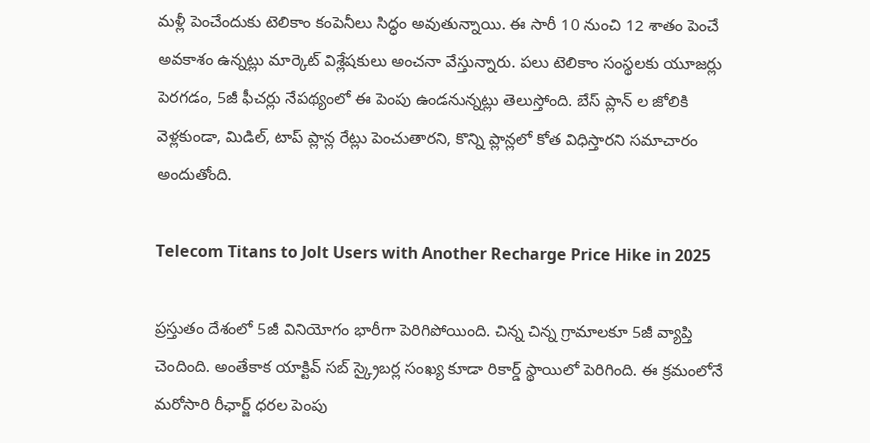మళ్లీ పెంచేందుకు టెలికాం కంపెనీలు సిద్ధం అవుతున్నాయి. ఈ సారీ 10 నుంచి 12 శాతం పెంచే అవకాశం ఉన్నట్లు మార్కెట్ విశ్లేషకులు అంచనా వేస్తున్నారు. పలు టెలికాం సంస్థలకు యూజర్లు పెరగడం, 5జీ ఫీచర్లు నేపథ్యంలో ఈ పెంపు ఉండనున్నట్లు తెలుస్తోంది. బేస్ ప్లాన్ ల జోలికి వెళ్లకుండా, మిడిల్, టాప్ ప్లాన్ల రేట్లు పెంచుతారని, కొన్ని ప్లాన్లలో కోత విధిస్తారని సమాచారం అందుతోంది.

Telecom Titans to Jolt Users with Another Recharge Price Hike in 2025

ప్రస్తుతం దేశంలో 5జీ వినియోగం భారీగా పెరిగిపోయింది. చిన్న చిన్న గ్రామాలకూ 5జీ వ్యాప్తి చెందింది. అంతేకాక యాక్టివ్ సబ్‌ స్క్రైబర్ల సంఖ్య కూడా రికార్డ్ స్థాయిలో పెరిగింది. ఈ క్రమంలోనే మరోసారి రీఛార్జ్ ధరల పెంపు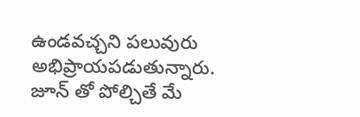ఉండవచ్చని పలువురు అభిప్రాయపడుతున్నారు. జూన్ తో పోల్చితే మే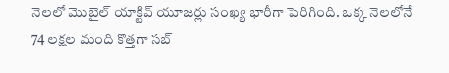నెలలో మొబైల్ యాక్టివ్ యూజర్లు సంఖ్య భారీగా పెరిగింది. ఒక్క నెలలోనే 74 లక్షల మంది కొత్తగా సబ్‌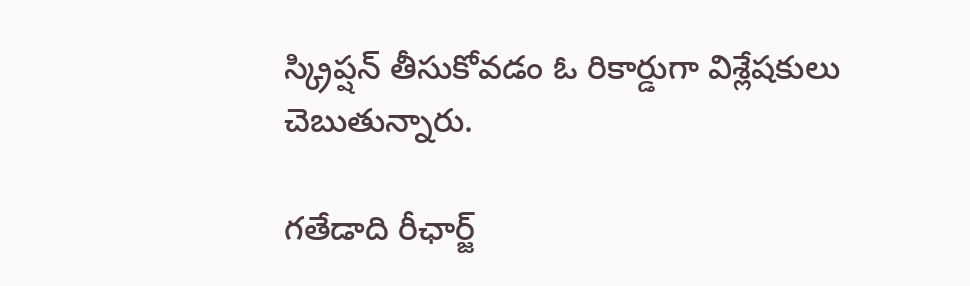స్క్రిప్షన్ తీసుకోవడం ఓ రికార్డుగా విశ్లేషకులు చెబుతున్నారు.

గతేడాది రీఛార్జ్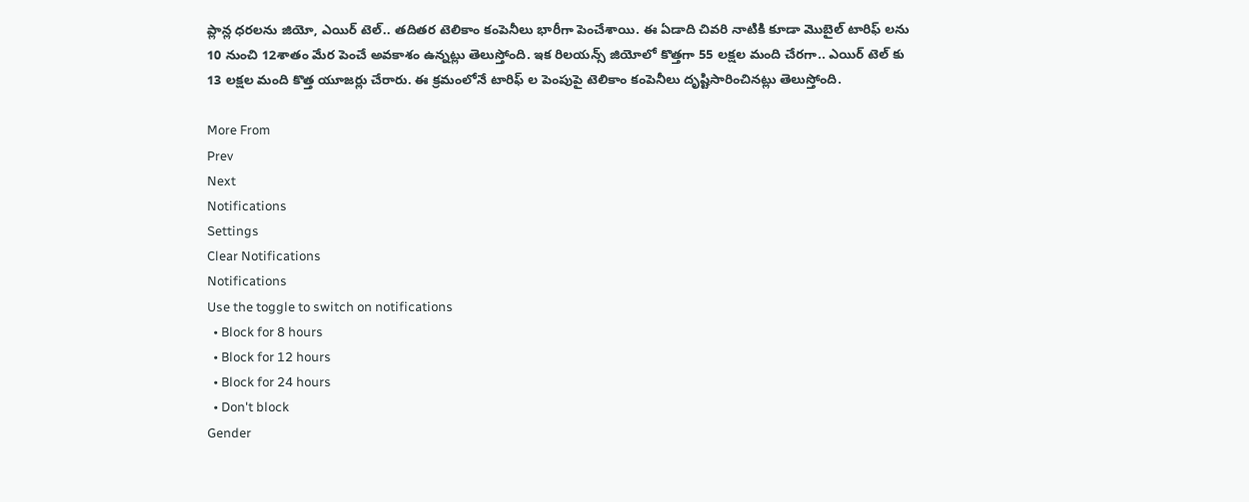ప్లాన్ల ధరలను జియో, ఎయిర్‌ టెల్.. తదితర టెలికాం కంపెనీలు భారీగా పెంచేశాయి. ఈ ఏడాది చివరి నాటికి కూడా మొబైల్ టారిఫ్‌ లను 10 నుంచి 12శాతం మేర పెంచే అవకాశం ఉన్నట్లు తెలుస్తోంది. ఇక రిలయన్స్ జియోలో కొత్తగా 55 లక్షల మంది చేరగా.. ఎయిర్‌ టెల్ కు 13 లక్షల మంది కొత్త యూజర్లు చేరారు. ఈ క్రమంలోనే టారిఫ్‌ ల పెంపుపై టెలికాం కంపెనీలు దృష్టిసారించినట్లు తెలుస్తోంది.

More From
Prev
Next
Notifications
Settings
Clear Notifications
Notifications
Use the toggle to switch on notifications
  • Block for 8 hours
  • Block for 12 hours
  • Block for 24 hours
  • Don't block
Gender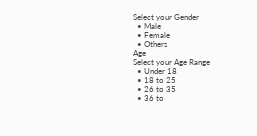Select your Gender
  • Male
  • Female
  • Others
Age
Select your Age Range
  • Under 18
  • 18 to 25
  • 26 to 35
  • 36 to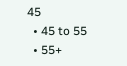45
  • 45 to 55
  • 55+